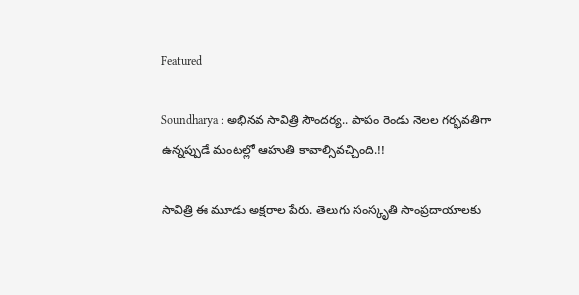Featured

Soundharya : అభినవ సావిత్రి సౌందర్య.. పాపం రెండు నెలల గర్భవతిగా ఉన్నప్పుడే మంటల్లో ఆహుతి కావాల్సివచ్చింది.!!

సావిత్రి ఈ మూడు అక్షరాల పేరు. తెలుగు సంస్కృతి సాంప్రదాయాలకు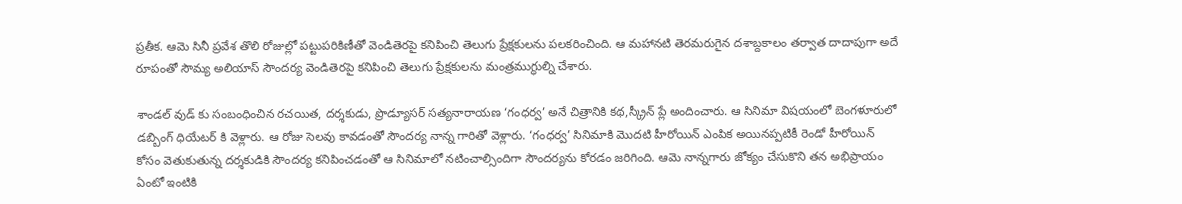ప్రతీక. ఆమె సినీ ప్రవేశ తొలి రోజుల్లో పట్టుపరికిణీతో వెండితెరపై కనిపించి తెలుగు ప్రేక్షకులను పలకరించింది. ఆ మహానటి తెరమరుగైన దశాబ్దకాలం తర్వాత దాదాపుగా అదే రూపంతో సౌమ్య అలియాస్ సౌందర్య వెండితెరపై కనిపించి తెలుగు ప్రేక్షకులను మంత్రముగ్ధుల్ని చేశారు.

శాండల్ వుడ్ కు సంబంధించిన రచయిత, దర్శకుడు, ప్రొడ్యూసర్ సత్యనారాయణ ‘గంధర్వ’ అనే చిత్రానికి కథ,స్క్రీన్ ప్లే అందించారు. ఆ సినిమా విషయంలో బెంగళూరులో డబ్బింగ్ ధియేటర్ కి వెళ్లారు. ఆ రోజు సెలవు కావడంతో సౌందర్య నాన్న గారితో వెళ్లారు. ‘గంధర్వ’ సినిమాకి మొదటి హీరోయిన్ ఎంపిక అయినప్పటికీ రెండో హీరోయిన్ కోసం వెతుకుతున్న దర్శకుడికి సౌందర్య కనిపించడంతో ఆ సినిమాలో నటించాల్సిందిగా సౌందర్యను కోరడం జరిగింది. ఆమె నాన్నగారు జోక్యం చేసుకొని తన అభిప్రాయం ఏంటో ఇంటికి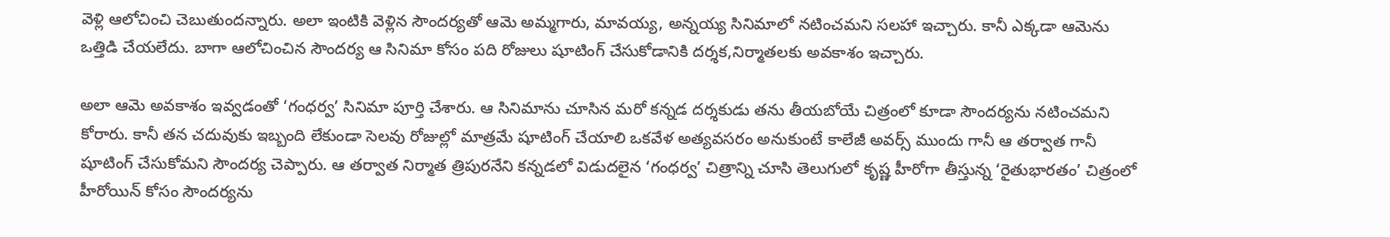వెళ్లి ఆలోచించి చెబుతుందన్నారు. అలా ఇంటికి వెళ్లిన సౌందర్యతో ఆమె అమ్మగారు, మావయ్య, అన్నయ్య సినిమాలో నటించమని సలహా ఇచ్చారు. కానీ ఎక్కడా ఆమెను ఒత్తిడి చేయలేదు. బాగా ఆలోచించిన సౌందర్య ఆ సినిమా కోసం పది రోజులు షూటింగ్ చేసుకోడానికి దర్శక,నిర్మాతలకు అవకాశం ఇచ్చారు.

అలా ఆమె అవకాశం ఇవ్వడంతో ‘గంధర్వ’ సినిమా పూర్తి చేశారు. ఆ సినిమాను చూసిన మరో కన్నడ దర్శకుడు తను తీయబోయే చిత్రంలో కూడా సౌందర్యను నటించమని కోరారు. కానీ తన చదువుకు ఇబ్బంది లేకుండా సెలవు రోజుల్లో మాత్రమే షూటింగ్ చేయాలి ఒకవేళ అత్యవసరం అనుకుంటే కాలేజీ అవర్స్ ముందు గానీ ఆ తర్వాత గానీ షూటింగ్ చేసుకోమని సౌందర్య చెప్పారు. ఆ తర్వాత నిర్మాత త్రిపురనేని కన్నడలో విడుదలైన ‘గంధర్వ’ చిత్రాన్ని చూసి తెలుగులో కృష్ణ హీరోగా తీస్తున్న ‘రైతుభారతం’ చిత్రంలో హీరోయిన్ కోసం సౌందర్యను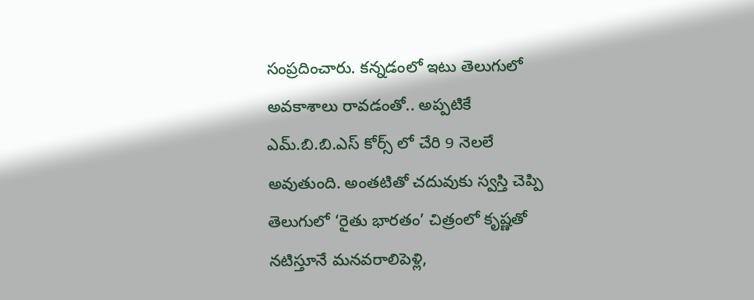సంప్రదించారు. కన్నడంలో ఇటు తెలుగులో అవకాశాలు రావడంతో.. అప్పటికే ఎమ్.బి.బి.ఎస్ కోర్స్ లో చేరి 9 నెలలే అవుతుంది. అంతటితో చదువుకు స్వస్తి చెప్పి తెలుగులో ‘రైతు భారతం’ చిత్రంలో కృష్ణతో నటిస్తూనే మనవరాలిపెళ్లి,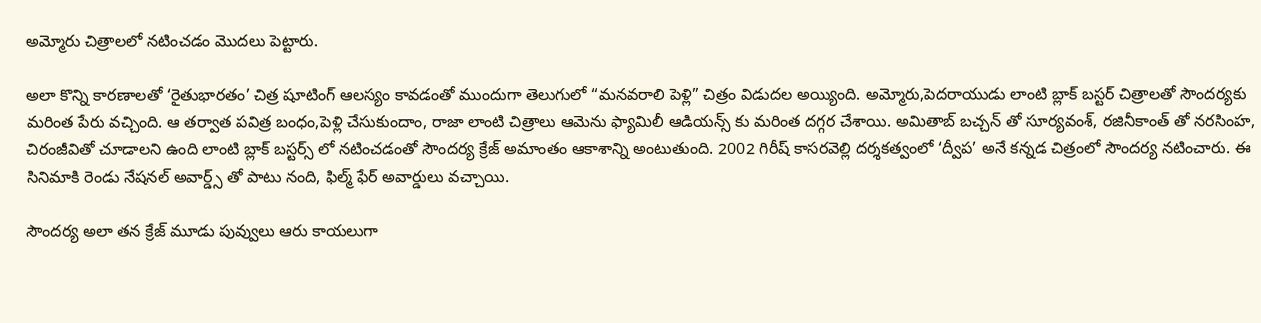అమ్మోరు చిత్రాలలో నటించడం మొదలు పెట్టారు.

అలా కొన్ని కారణాలతో ‘రైతుభారతం’ చిత్ర షూటింగ్ ఆలస్యం కావడంతో ముందుగా తెలుగులో “మనవరాలి పెళ్లి” చిత్రం విడుదల అయ్యింది. అమ్మోరు,పెదరాయుడు లాంటి బ్లాక్ బస్టర్ చిత్రాలతో సౌందర్యకు మరింత పేరు వచ్చింది. ఆ తర్వాత పవిత్ర బంధం,పెళ్లి చేసుకుందాం, రాజా లాంటి చిత్రాలు ఆమెను ఫ్యామిలీ ఆడియన్స్ కు మరింత దగ్గర చేశాయి. అమితాబ్ బచ్చన్ తో సూర్యవంశ్, రజినీకాంత్ తో నరసింహ, చిరంజీవితో చూడాలని ఉంది లాంటి బ్లాక్ బస్టర్స్ లో నటించడంతో సౌందర్య క్రేజ్ అమాంతం ఆకాశాన్ని అంటుతుంది. 2002 గిరీష్ కాసరవెల్లి దర్శకత్వంలో ‘ద్వీప’ అనే కన్నడ చిత్రంలో సౌందర్య నటించారు. ఈ సినిమాకి రెండు నేషనల్ అవార్డ్స్ తో పాటు నంది, ఫిల్మ్ ఫేర్ అవార్డులు వచ్చాయి.

సౌందర్య అలా తన క్రేజ్ మూడు పువ్వులు ఆరు కాయలుగా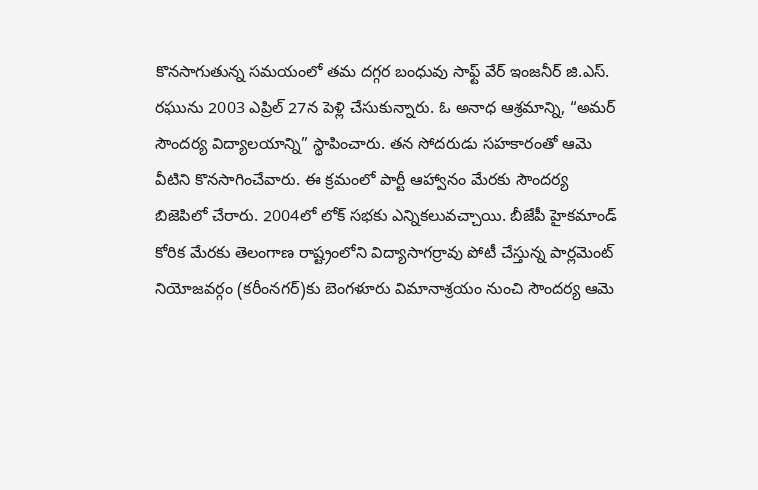కొనసాగుతున్న సమయంలో తమ దగ్గర బంధువు సాఫ్ట్ వేర్ ఇంజనీర్ జి.ఎస్. రఘును 2003 ఎప్రిల్ 27న పెళ్లి చేసుకున్నారు. ఓ అనాధ ఆశ్రమాన్ని, “అమర్ సౌందర్య విద్యాలయాన్ని” స్థాపించారు. తన సోదరుడు సహకారంతో ఆమె వీటిని కొనసాగించేవారు. ఈ క్రమంలో పార్టీ ఆహ్వానం మేరకు సౌందర్య బిజెపిలో చేరారు. 2004లో లోక్ సభకు ఎన్నికలువచ్చాయి. బీజేపీ హైకమాండ్ కోరిక మేరకు తెలంగాణ రాష్ట్రంలోని విద్యాసాగర్రావు పోటీ చేస్తున్న పార్లమెంట్ నియోజవర్గం (కరీంనగర్)కు బెంగళూరు విమానాశ్రయం నుంచి సౌందర్య ఆమె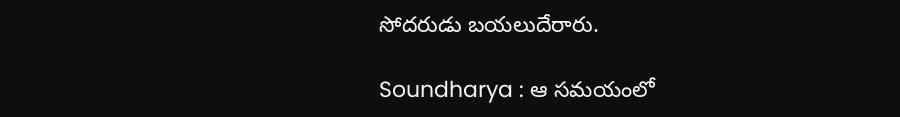సోదరుడు బయలుదేరారు.

Soundharya : ఆ సమయంలో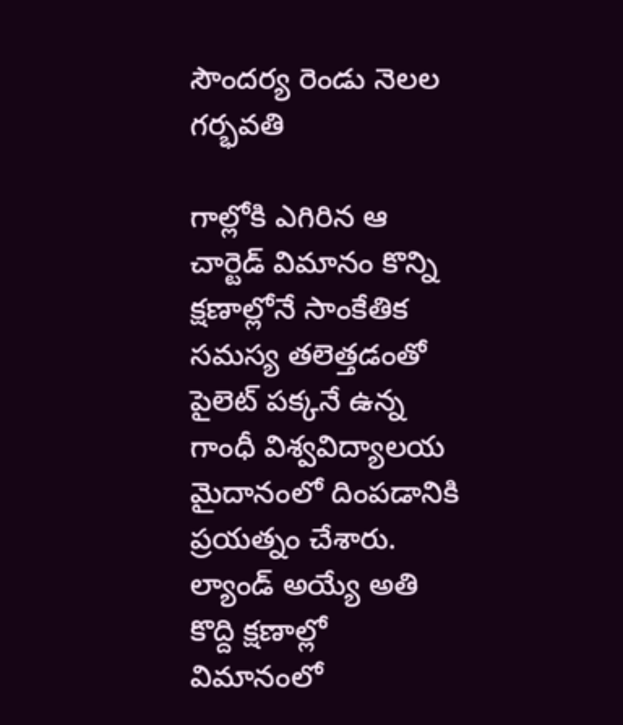సౌందర్య రెండు నెలల గర్భవతి

గాల్లోకి ఎగిరిన ఆ చార్టెడ్ విమానం కొన్ని క్షణాల్లోనే సాంకేతిక సమస్య తలెత్తడంతో పైలెట్ పక్కనే ఉన్న గాంధీ విశ్వవిద్యాలయ మైదానంలో దింపడానికి ప్రయత్నం చేశారు. ల్యాండ్ అయ్యే అతి కొద్ది క్షణాల్లో విమానంలో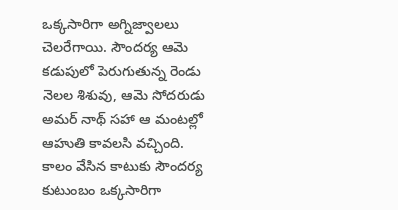ఒక్కసారిగా అగ్నిజ్వాలలు చెలరేగాయి. సౌందర్య ఆమె కడుపులో పెరుగుతున్న రెండు నెలల శిశువు, ఆమె సోదరుడు అమర్ నాథ్ సహా ఆ మంటల్లో ఆహుతి కావలసి వచ్చింది. కాలం వేసిన కాటుకు సౌందర్య కుటుంబం ఒక్కసారిగా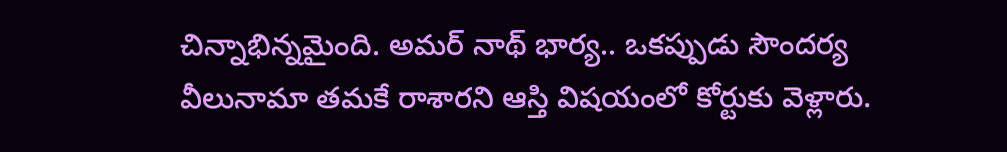చిన్నాభిన్నమైంది. అమర్ నాథ్ భార్య.. ఒకప్పుడు సౌందర్య వీలునామా తమకే రాశారని ఆస్తి విషయంలో కోర్టుకు వెళ్లారు.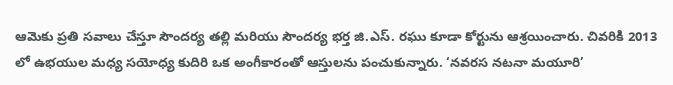ఆమెకు ప్రతి సవాలు చేస్తూ సౌందర్య తల్లి మరియు సౌందర్య భర్త జి.ఎస్. రఘు కూడా కోర్టును ఆశ్రయించారు. చివరికి 2013 లో ఉభయుల మధ్య సయోధ్య కుదిరి ఒక అంగీకారంతో ఆస్తులను పంచుకున్నారు. ‘నవరస నటనా మయూరి’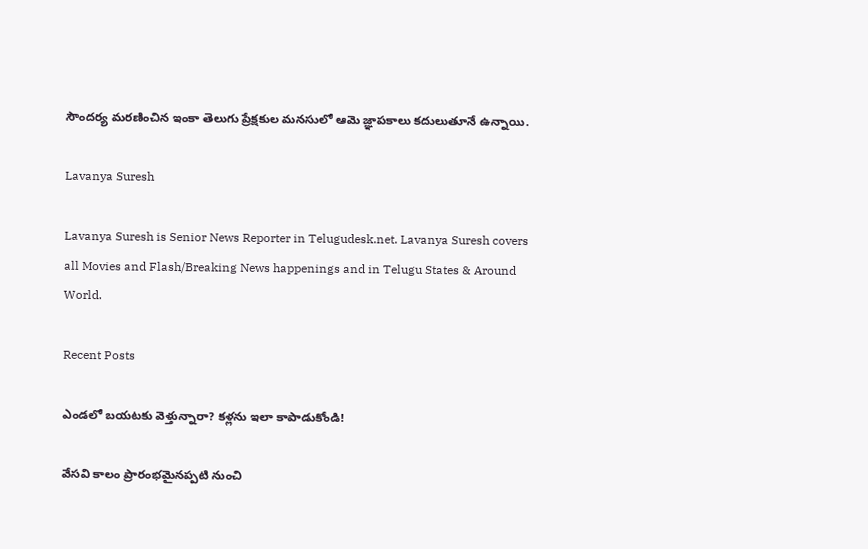సౌందర్య మరణించిన ఇంకా తెలుగు ప్రేక్షకుల మనసులో ఆమె జ్ఞాపకాలు కదులుతూనే ఉన్నాయి.

Lavanya Suresh

Lavanya Suresh is Senior News Reporter in Telugudesk.net. Lavanya Suresh covers all Movies and Flash/Breaking News happenings and in Telugu States & Around World.

Recent Posts

ఎండలో బయటకు వెళ్తున్నారా? కళ్లను ఇలా కాపాడుకోండి!

వేసవి కాలం ప్రారంభమైనప్పటి నుంచి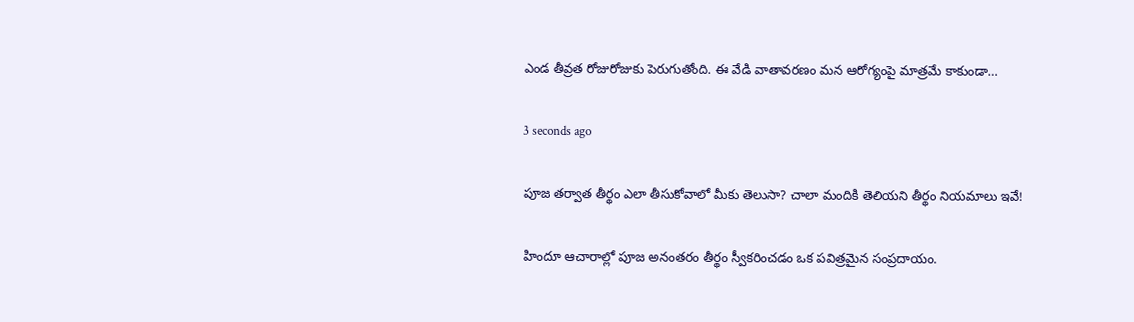ఎండ తీవ్రత రోజురోజుకు పెరుగుతోంది. ఈ వేడి వాతావరణం మన ఆరోగ్యంపై మాత్రమే కాకుండా…

3 seconds ago

పూజ తర్వాత తీర్థం ఎలా తీసుకోవాలో మీకు తెలుసా? చాలా మందికి తెలియని తీర్థం నియమాలు ఇవే!

హిందూ ఆచారాల్లో పూజ అనంతరం తీర్థం స్వీకరించడం ఒక పవిత్రమైన సంప్రదాయం.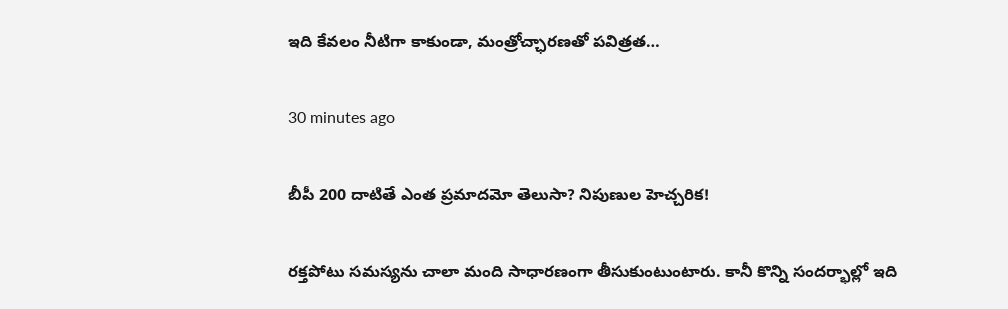ఇది కేవలం నీటిగా కాకుండా, మంత్రోచ్ఛారణతో పవిత్రత…

30 minutes ago

బీపీ 200 దాటితే ఎంత ప్రమాదమో తెలుసా? నిపుణుల హెచ్చరిక!

రక్తపోటు సమస్యను చాలా మంది సాధారణంగా తీసుకుంటుంటారు. కానీ కొన్ని సందర్భాల్లో ఇది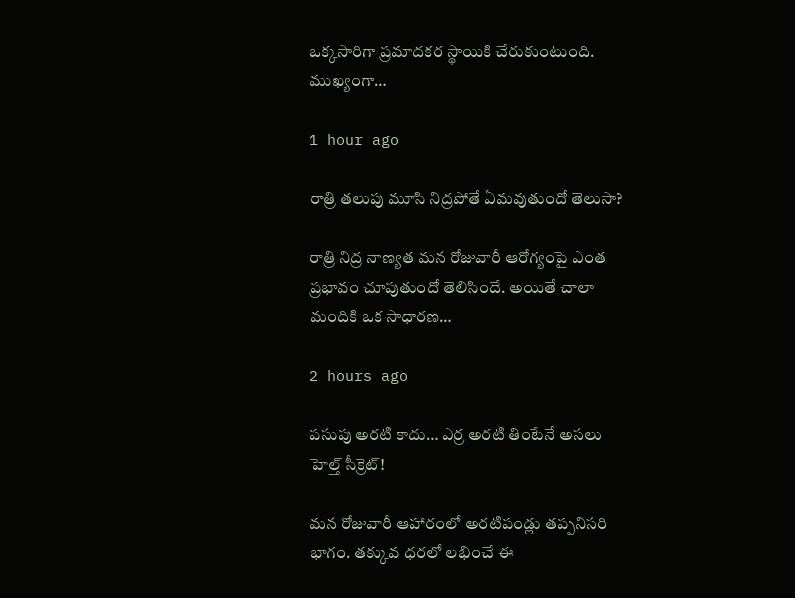ఒక్కసారిగా ప్రమాదకర స్థాయికి చేరుకుంటుంది. ముఖ్యంగా…

1 hour ago

రాత్రి తలుపు మూసి నిద్రపోతే ఏమవుతుందో తెలుసా?

రాత్రి నిద్ర నాణ్యత మన రోజువారీ ఆరోగ్యంపై ఎంత ప్రభావం చూపుతుందో తెలిసిందే. అయితే చాలా మందికి ఒక సాధారణ…

2 hours ago

పసుపు అరటి కాదు… ఎర్ర అరటి తింటేనే అసలు హెల్త్ సీక్రెట్!

మన రోజువారీ ఆహారంలో అరటిపండ్లు తప్పనిసరి భాగం. తక్కువ ధరలో లభించే ఈ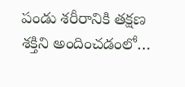పండు శరీరానికి తక్షణ శక్తిని అందించడంలో…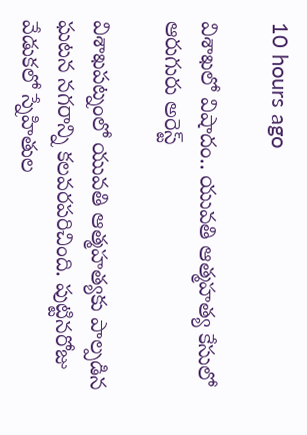10 hours ago

విశాఖలో విషాదం.. యువతి ఆత్మహత్య కేసులో ఆరుగురు అరెస్ట్

విశాఖపట్నంలో యువతి ఆత్మహత్యకు పాల్పడిన ఘటన నగరాన్ని కలవరపరిచింది. పుట్టినరోజు వేడుకలో స్నేహితుల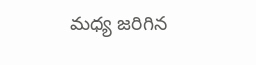మధ్య జరిగిన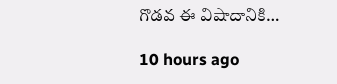గొడవ ఈ విషాదానికి…

10 hours ago